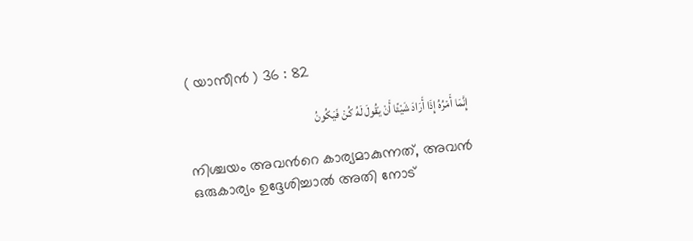( യാസീന്‍ ) 36 : 82

إِنَّمَا أَمْرُهُ إِذَا أَرَادَ شَيْئًا أَنْ يَقُولَ لَهُ كُنْ فَيَكُونُ

നിശ്ചയം അവന്‍റെ കാര്യമാകുന്നത്, അവന്‍ ഒരുകാര്യം ഉദ്ദേശിച്ചാല്‍ അതി നോട്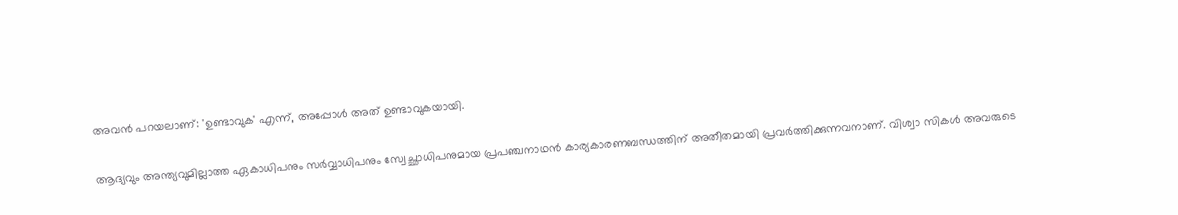അവന്‍ പറയലാണ്: 'ഉണ്ടാവുക' എന്ന്, അപ്പോള്‍ അത് ഉണ്ടാവുകയായി.

ആദ്യവും അന്ത്യവുമില്ലാത്ത ഏകാധിപനും സര്‍വ്വാധിപനും സ്വേച്ഛാധിപനുമായ പ്രപഞ്ചനാഥന്‍ കാര്യകാരണബന്ധത്തിന് അതീതമായി പ്രവര്‍ത്തിക്കുന്നവനാണ്. വിശ്വാ സികള്‍ അവരുടെ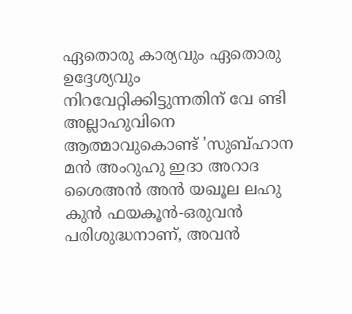ഏതൊരു കാര്യവും ഏതൊരു ഉദ്ദേശ്യവും നിറവേറ്റിക്കിട്ടുന്നതിന് വേ ണ്ടി അല്ലാഹുവിനെ ആത്മാവുകൊണ്ട് 'സുബ്ഹാന മന്‍ അംറുഹു ഇദാ അറാദ ശൈഅന്‍ അന്‍ യഖൂല ലഹു കുന്‍ ഫയകൂന്‍-ഒരുവന്‍ പരിശുദ്ധനാണ്, അവന്‍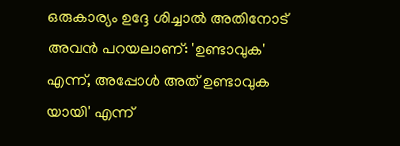ഒരുകാര്യം ഉദ്ദേ ശിച്ചാല്‍ അതിനോട് അവന്‍ പറയലാണ്: 'ഉണ്ടാവുക' എന്ന്, അപ്പോള്‍ അത് ഉണ്ടാവുക യായി' എന്ന്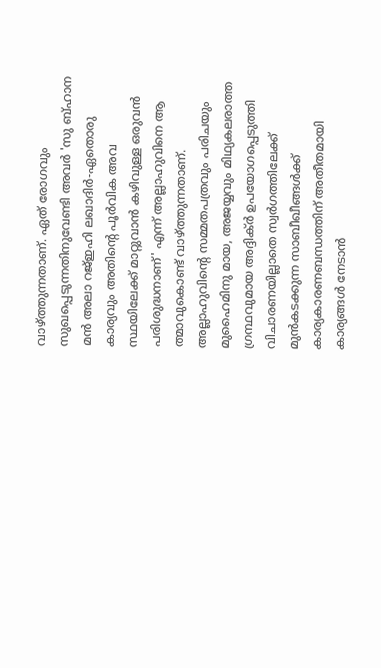വാഴ്ത്തുന്നതാണ്. ഏത് രോഗവും സുഖപ്പെടുന്നതിനുവേണ്ടി അവര്‍ 'സു ബ്ഹാന മന്‍ അലാ റജ്ഇഹി ലഖാദിര്‍-ഏതൊരു കാര്യവും അതിന്‍റെ പൂര്‍വിക അവ സ്ഥയിലേക്ക് മാറ്റുവാന്‍ കഴിവുള്ള ഒരുവന്‍ പരിശുദ്ധനാണ്' എന്ന് അല്ലാഹുവിനെ ആ ത്മാവുകൊണ്ട് വാഴ്ത്തുന്നതാണ്. അല്ലാഹുവിന്‍റെ സമ്മതപത്രവും പരിചയും മുഹൈമിനു മായ, അജയ്യവും മിഥ്യകലരാത്ത ഗ്രന്ഥവുമായ അദ്ദിക്ര്‍ ഉപയോഗപ്പെടുത്തി വിചാരണയില്ലാതെ സ്വര്‍ഗത്തിലേക്ക് മുന്‍കടക്കുന്ന സാബീഖീങ്ങള്‍ക്ക് കാര്യകാരണബന്ധത്തിന് അതീതമായി കാര്യങ്ങള്‍ നേടാന്‍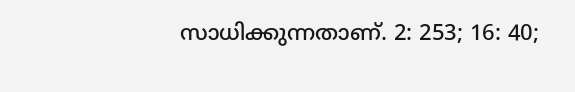സാധിക്കുന്നതാണ്. 2: 253; 16: 40;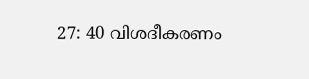27: 40 വിശദീകരണം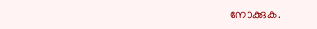നോക്കുക.